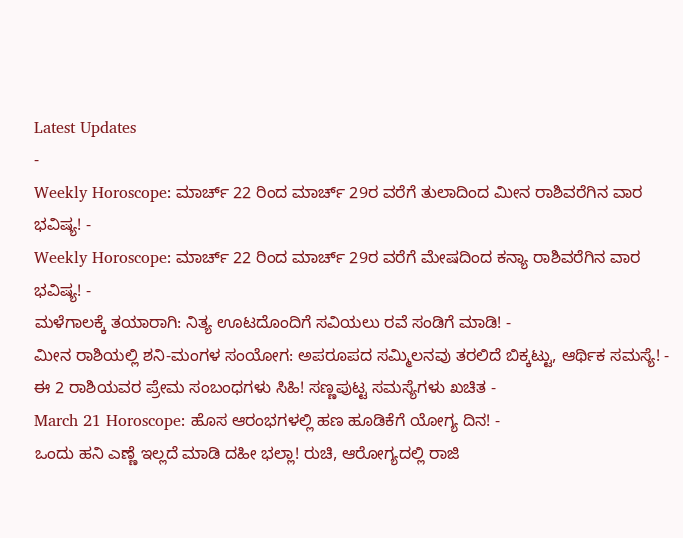Latest Updates
-
Weekly Horoscope: ಮಾರ್ಚ್ 22 ರಿಂದ ಮಾರ್ಚ್ 29ರ ವರೆಗೆ ತುಲಾದಿಂದ ಮೀನ ರಾಶಿವರೆಗಿನ ವಾರ ಭವಿಷ್ಯ! -
Weekly Horoscope: ಮಾರ್ಚ್ 22 ರಿಂದ ಮಾರ್ಚ್ 29ರ ವರೆಗೆ ಮೇಷದಿಂದ ಕನ್ಯಾ ರಾಶಿವರೆಗಿನ ವಾರ ಭವಿಷ್ಯ! -
ಮಳೆಗಾಲಕ್ಕೆ ತಯಾರಾಗಿ: ನಿತ್ಯ ಊಟದೊಂದಿಗೆ ಸವಿಯಲು ರವೆ ಸಂಡಿಗೆ ಮಾಡಿ! -
ಮೀನ ರಾಶಿಯಲ್ಲಿ ಶನಿ-ಮಂಗಳ ಸಂಯೋಗ: ಅಪರೂಪದ ಸಮ್ಮಿಲನವು ತರಲಿದೆ ಬಿಕ್ಕಟ್ಟು, ಆರ್ಥಿಕ ಸಮಸ್ಯೆ! -
ಈ 2 ರಾಶಿಯವರ ಪ್ರೇಮ ಸಂಬಂಧಗಳು ಸಿಹಿ! ಸಣ್ಣಪುಟ್ಟ ಸಮಸ್ಯೆಗಳು ಖಚಿತ -
March 21 Horoscope: ಹೊಸ ಆರಂಭಗಳಲ್ಲಿ ಹಣ ಹೂಡಿಕೆಗೆ ಯೋಗ್ಯ ದಿನ! -
ಒಂದು ಹನಿ ಎಣ್ಣೆ ಇಲ್ಲದೆ ಮಾಡಿ ದಹೀ ಭಲ್ಲಾ! ರುಚಿ, ಆರೋಗ್ಯದಲ್ಲಿ ರಾಜಿ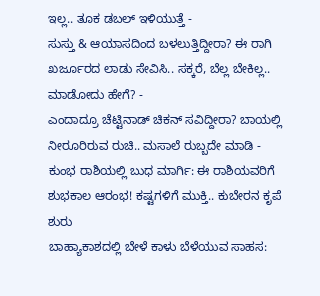ಇಲ್ಲ.. ತೂಕ ಡಬಲ್ ಇಳಿಯುತ್ತೆ -
ಸುಸ್ತು & ಆಯಾಸದಿಂದ ಬಳಲುತ್ತಿದ್ದೀರಾ? ಈ ರಾಗಿ ಖರ್ಜೂರದ ಲಾಡು ಸೇವಿಸಿ.. ಸಕ್ಕರೆ, ಬೆಲ್ಲ ಬೇಕಿಲ್ಲ.. ಮಾಡೋದು ಹೇಗೆ? -
ಎಂದಾದ್ರೂ ಚೆಟ್ಟಿನಾಡ್ ಚಿಕನ್ ಸವಿದ್ದೀರಾ? ಬಾಯಲ್ಲಿ ನೀರೂರಿರುವ ರುಚಿ.. ಮಸಾಲೆ ರುಬ್ಬದೇ ಮಾಡಿ -
ಕುಂಭ ರಾಶಿಯಲ್ಲಿ ಬುಧ ಮಾರ್ಗಿ: ಈ ರಾಶಿಯವರಿಗೆ ಶುಭಕಾಲ ಆರಂಭ! ಕಷ್ಟಗಳಿಗೆ ಮುಕ್ತಿ.. ಕುಬೇರನ ಕೃಪೆ ಶುರು
ಬಾಹ್ಯಾಕಾಶದಲ್ಲಿ ಬೇಳೆ ಕಾಳು ಬೆಳೆಯುವ ಸಾಹಸ: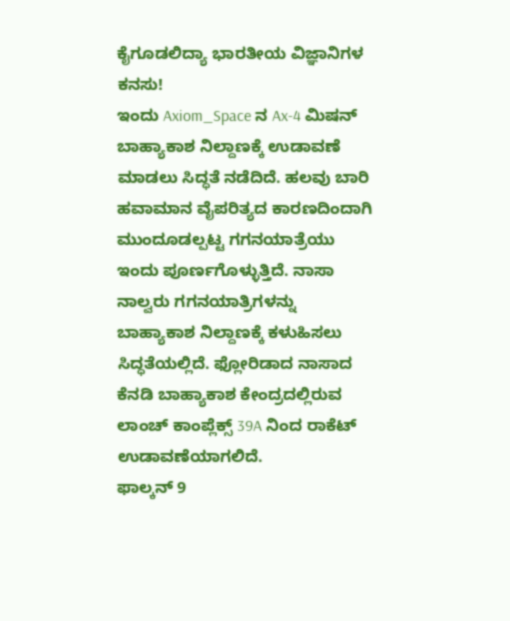ಕೈಗೂಡಲಿದ್ಯಾ ಭಾರತೀಯ ವಿಜ್ಞಾನಿಗಳ ಕನಸು!
ಇಂದು Axiom_Space ನ Ax-4 ಮಿಷನ್ ಬಾಹ್ಯಾಕಾಶ ನಿಲ್ದಾಣಕ್ಕೆ ಉಡಾವಣೆ ಮಾಡಲು ಸಿದ್ಧತೆ ನಡೆದಿದೆ. ಹಲವು ಬಾರಿ ಹವಾಮಾನ ವೈಪರಿತ್ಯದ ಕಾರಣದಿಂದಾಗಿ ಮುಂದೂಡಲ್ಪಟ್ಟ ಗಗನಯಾತ್ರೆಯು ಇಂದು ಪೂರ್ಣಗೊಳ್ಳುತ್ತಿದೆ. ನಾಸಾ ನಾಲ್ವರು ಗಗನಯಾತ್ರಿಗಳನ್ನು ಬಾಹ್ಯಾಕಾಶ ನಿಲ್ದಾಣಕ್ಕೆ ಕಳುಹಿಸಲು ಸಿದ್ಧತೆಯಲ್ಲಿದೆ. ಫ್ಲೋರಿಡಾದ ನಾಸಾದ ಕೆನಡಿ ಬಾಹ್ಯಾಕಾಶ ಕೇಂದ್ರದಲ್ಲಿರುವ ಲಾಂಚ್ ಕಾಂಪ್ಲೆಕ್ಸ್ 39A ನಿಂದ ರಾಕೆಟ್ ಉಡಾವಣೆಯಾಗಲಿದೆ.
ಫಾಲ್ಕನ್ 9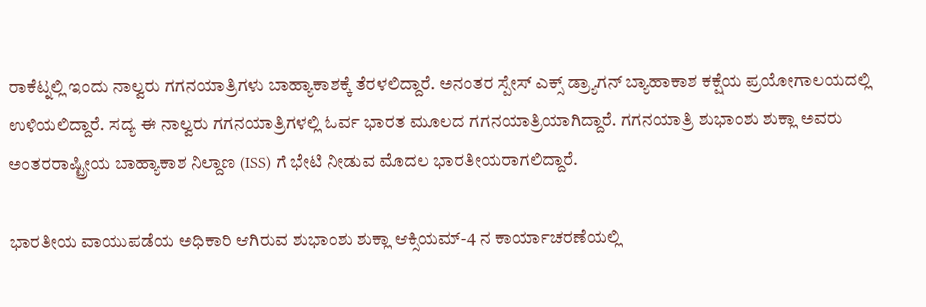ರಾಕೆಟ್ನಲ್ಲಿ ಇಂದು ನಾಲ್ವರು ಗಗನಯಾತ್ರಿಗಳು ಬಾಹ್ಯಾಕಾಶಕ್ಕೆ ತೆರಳಲಿದ್ದಾರೆ. ಅನಂತರ ಸ್ಪೇಸ್ ಎಕ್ಸ್ ಡ್ರ್ಯಾಗನ್ ಬ್ಯಾಹಾಕಾಶ ಕಕ್ಷೆಯ ಪ್ರಯೋಗಾಲಯದಲ್ಲಿ ಉಳಿಯಲಿದ್ದಾರೆ. ಸದ್ಯ ಈ ನಾಲ್ವರು ಗಗನಯಾತ್ರಿಗಳಲ್ಲಿ ಓರ್ವ ಭಾರತ ಮೂಲದ ಗಗನಯಾತ್ರಿಯಾಗಿದ್ದಾರೆ. ಗಗನಯಾತ್ರಿ ಶುಭಾಂಶು ಶುಕ್ಲಾ ಅವರು ಅಂತರರಾಷ್ಟ್ರೀಯ ಬಾಹ್ಯಾಕಾಶ ನಿಲ್ದಾಣ (ISS) ಗೆ ಭೇಟಿ ನೀಡುವ ಮೊದಲ ಭಾರತೀಯರಾಗಲಿದ್ದಾರೆ.

ಭಾರತೀಯ ವಾಯುಪಡೆಯ ಅಧಿಕಾರಿ ಆಗಿರುವ ಶುಭಾಂಶು ಶುಕ್ಲಾ ಆಕ್ಸಿಯಮ್-4 ನ ಕಾರ್ಯಾಚರಣೆಯಲ್ಲಿ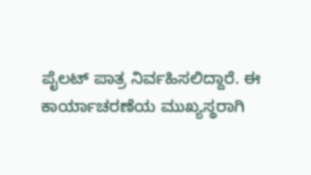ಪೈಲಟ್ ಪಾತ್ರ ನಿರ್ವಹಿಸಲಿದ್ದಾರೆ. ಈ ಕಾರ್ಯಾಚರಣೆಯ ಮುಖ್ಯಸ್ಥರಾಗಿ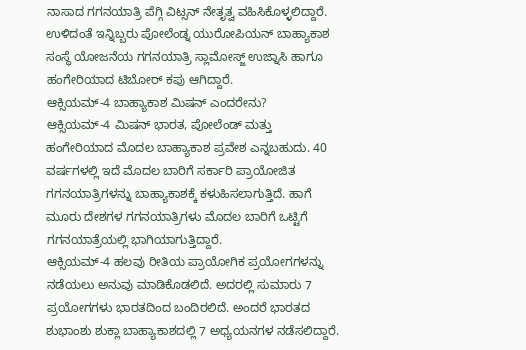ನಾಸಾದ ಗಗನಯಾತ್ರಿ ಪೆಗ್ಗಿ ವಿಟ್ಸನ್ ನೇತೃತ್ವ ವಹಿಸಿಕೊಳ್ಳಲಿದ್ದಾರೆ. ಉಳಿದಂತೆ ಇನ್ನಿಬ್ಬರು ಪೋಲೆಂಡ್ನ ಯುರೋಪಿಯನ್ ಬಾಹ್ಯಾಕಾಶ ಸಂಸ್ಥೆ ಯೋಜನೆಯ ಗಗನಯಾತ್ರಿ ಸ್ಲಾಮೋಸ್ಜ್ ಉಜ್ನಾಸಿ ಹಾಗೂ ಹಂಗೇರಿಯಾದ ಟಿಬೋರ್ ಕಪು ಆಗಿದ್ದಾರೆ.
ಆಕ್ಸಿಯಮ್-4 ಬಾಹ್ಯಾಕಾಶ ಮಿಷನ್ ಎಂದರೇನು?
ಆಕ್ಸಿಯಮ್-4 ಮಿಷನ್ ಭಾರತ, ಪೋಲೆಂಡ್ ಮತ್ತು ಹಂಗೇರಿಯಾದ ಮೊದಲ ಬಾಹ್ಯಾಕಾಶ ಪ್ರವೇಶ ಎನ್ನಬಹುದು. 40 ವರ್ಷಗಳಲ್ಲಿ ಇದೆ ಮೊದಲ ಬಾರಿಗೆ ಸರ್ಕಾರಿ ಪ್ರಾಯೋಜಿತ ಗಗನಯಾತ್ರಿಗಳನ್ನು ಬಾಹ್ಯಾಕಾಶಕ್ಕೆ ಕಳುಹಿಸಲಾಗುತ್ತಿದೆ. ಹಾಗೆ ಮೂರು ದೇಶಗಳ ಗಗನಯಾತ್ರಿಗಳು ಮೊದಲ ಬಾರಿಗೆ ಒಟ್ಟಿಗೆ ಗಗನಯಾತ್ರೆಯಲ್ಲಿ ಭಾಗಿಯಾಗುತ್ತಿದ್ದಾರೆ.
ಆಕ್ಸಿಯಮ್-4 ಹಲವು ರೀತಿಯ ಪ್ರಾಯೋಗಿಕ ಪ್ರಯೋಗಗಳನ್ನು ನಡೆಯಲು ಅನುವು ಮಾಡಿಕೊಡಲಿದೆ. ಅದರಲ್ಲಿ ಸುಮಾರು 7 ಪ್ರಯೋಗಗಳು ಭಾರತದಿಂದ ಬಂದಿರಲಿದೆ. ಅಂದರೆ ಭಾರತದ ಶುಭಾಂಶು ಶುಕ್ಲಾ ಬಾಹ್ಯಾಕಾಶದಲ್ಲಿ 7 ಅಧ್ಯಯನಗಳ ನಡೆಸಲಿದ್ದಾರೆ.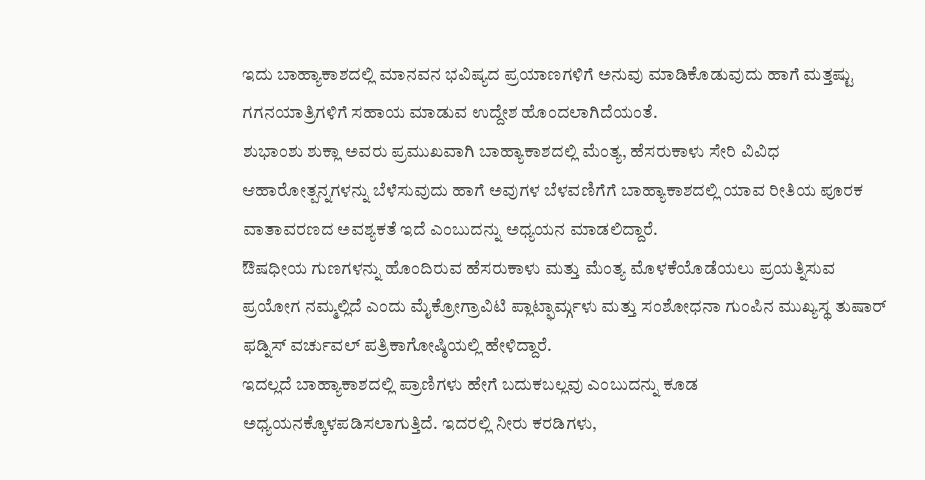ಇದು ಬಾಹ್ಯಾಕಾಶದಲ್ಲಿ ಮಾನವನ ಭವಿಷ್ಯದ ಪ್ರಯಾಣಗಳಿಗೆ ಅನುವು ಮಾಡಿಕೊಡುವುದು ಹಾಗೆ ಮತ್ತಷ್ಟು ಗಗನಯಾತ್ರಿಗಳಿಗೆ ಸಹಾಯ ಮಾಡುವ ಉದ್ದೇಶ ಹೊಂದಲಾಗಿದೆಯಂತೆ.
ಶುಭಾಂಶು ಶುಕ್ಲಾ ಅವರು ಪ್ರಮುಖವಾಗಿ ಬಾಹ್ಯಾಕಾಶದಲ್ಲಿ ಮೆಂತ್ಯ, ಹೆಸರುಕಾಳು ಸೇರಿ ವಿವಿಧ ಆಹಾರೋತ್ಪನ್ನಗಳನ್ನು ಬೆಳೆಸುವುದು ಹಾಗೆ ಅವುಗಳ ಬೆಳವಣಿಗೆಗೆ ಬಾಹ್ಯಾಕಾಶದಲ್ಲಿ ಯಾವ ರೀತಿಯ ಪೂರಕ ವಾತಾವರಣದ ಅವಶ್ಯಕತೆ ಇದೆ ಎಂಬುದನ್ನು ಅಧ್ಯಯನ ಮಾಡಲಿದ್ದಾರೆ.
ಔಷಧೀಯ ಗುಣಗಳನ್ನು ಹೊಂದಿರುವ ಹೆಸರುಕಾಳು ಮತ್ತು ಮೆಂತ್ಯ ಮೊಳಕೆಯೊಡೆಯಲು ಪ್ರಯತ್ನಿಸುವ ಪ್ರಯೋಗ ನಮ್ಮಲ್ಲಿದೆ ಎಂದು ಮೈಕ್ರೋಗ್ರಾವಿಟಿ ಪ್ಲಾಟ್ಫಾರ್ಮ್ಗಳು ಮತ್ತು ಸಂಶೋಧನಾ ಗುಂಪಿನ ಮುಖ್ಯಸ್ಥ ತುಷಾರ್ ಫಡ್ನಿಸ್ ವರ್ಚುವಲ್ ಪತ್ರಿಕಾಗೋಷ್ಠಿಯಲ್ಲಿ ಹೇಳಿದ್ದಾರೆ.
ಇದಲ್ಲದೆ ಬಾಹ್ಯಾಕಾಶದಲ್ಲಿ ಪ್ರಾಣಿಗಳು ಹೇಗೆ ಬದುಕಬಲ್ಲವು ಎಂಬುದನ್ನು ಕೂಡ ಅಧ್ಯಯನಕ್ಕೊಳಪಡಿಸಲಾಗುತ್ತಿದೆ. ಇದರಲ್ಲಿ ನೀರು ಕರಡಿಗಳು,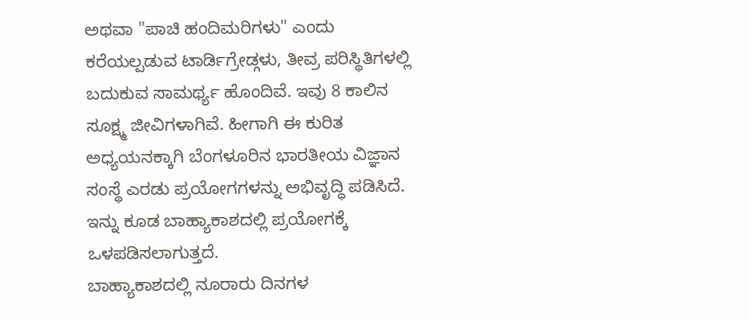ಅಥವಾ "ಪಾಚಿ ಹಂದಿಮರಿಗಳು" ಎಂದು ಕರೆಯಲ್ಪಡುವ ಟಾರ್ಡಿಗ್ರೇಡ್ಗಳು, ತೀವ್ರ ಪರಿಸ್ಥಿತಿಗಳಲ್ಲಿ ಬದುಕುವ ಸಾಮರ್ಥ್ಯ ಹೊಂದಿವೆ. ಇವು 8 ಕಾಲಿನ ಸೂಕ್ಷ್ಮ ಜೀವಿಗಳಾಗಿವೆ. ಹೀಗಾಗಿ ಈ ಕುರಿತ ಅಧ್ಯಯನಕ್ಕಾಗಿ ಬೆಂಗಳೂರಿನ ಭಾರತೀಯ ವಿಜ್ಞಾನ ಸಂಸ್ಥೆ ಎರಡು ಪ್ರಯೋಗಗಳನ್ನು ಅಭಿವೃದ್ಧಿ ಪಡಿಸಿದೆ. ಇನ್ನು ಕೂಡ ಬಾಹ್ಯಾಕಾಶದಲ್ಲಿ ಪ್ರಯೋಗಕ್ಕೆ ಒಳಪಡಿಸಲಾಗುತ್ತದೆ.
ಬಾಹ್ಯಾಕಾಶದಲ್ಲಿ ನೂರಾರು ದಿನಗಳ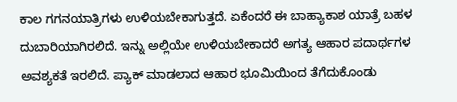ಕಾಲ ಗಗನಯಾತ್ರಿಗಳು ಉಳಿಯಬೇಕಾಗುತ್ತದೆ. ಏಕೆಂದರೆ ಈ ಬಾಹ್ಯಾಕಾಶ ಯಾತ್ರೆ ಬಹಳ ದುಬಾರಿಯಾಗಿರಲಿದೆ. ಇನ್ನು ಅಲ್ಲಿಯೇ ಉಳಿಯಬೇಕಾದರೆ ಅಗತ್ಯ ಆಹಾರ ಪದಾರ್ಥಗಳ ಅವಶ್ಯಕತೆ ಇರಲಿದೆ. ಪ್ಯಾಕ್ ಮಾಡಲಾದ ಆಹಾರ ಭೂಮಿಯಿಂದ ತೆಗೆದುಕೊಂಡು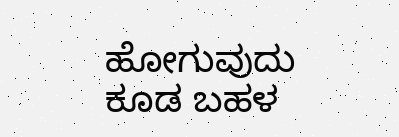ಹೋಗುವುದು ಕೂಡ ಬಹಳ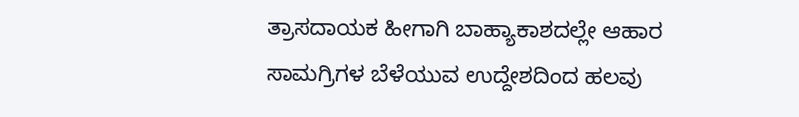ತ್ರಾಸದಾಯಕ ಹೀಗಾಗಿ ಬಾಹ್ಯಾಕಾಶದಲ್ಲೇ ಆಹಾರ ಸಾಮಗ್ರಿಗಳ ಬೆಳೆಯುವ ಉದ್ದೇಶದಿಂದ ಹಲವು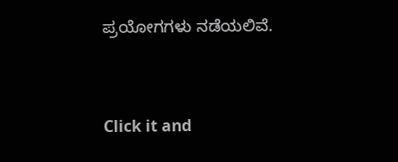ಪ್ರಯೋಗಗಳು ನಡೆಯಲಿವೆ.



Click it and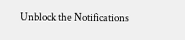Unblock the Notifications